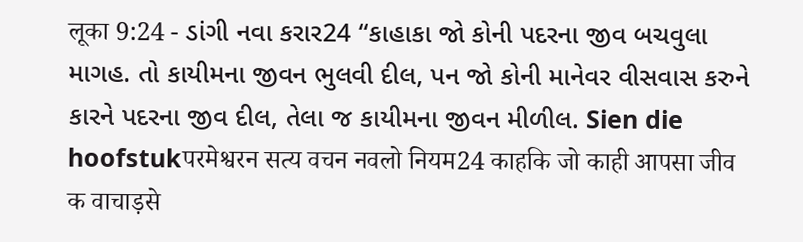लूका 9:24 - ડાંગી નવા કરાર24 “કાહાકા જો કોની પદરના જીવ બચવુલા માગહ. તો કાયીમના જીવન ભુલવી દીલ, પન જો કોની માનેવર વીસવાસ કરુને કારને પદરના જીવ દીલ, તેલા જ કાયીમના જીવન મીળીલ. Sien die hoofstukपरमेश्वरन सत्य वचन नवलो नियम24 काहकि जो काही आपसा जीव क वाचाड़से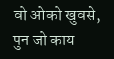वो ओको खुवसे, पुन जो काय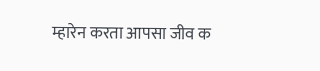म्हारेन करता आपसा जीव क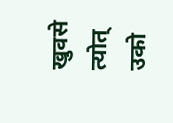खुवसे त्योत् उको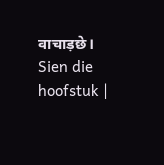वाचाड़छे। Sien die hoofstuk |